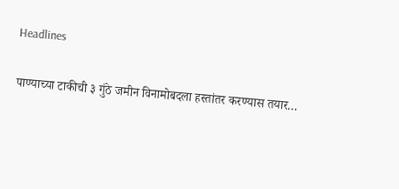Headlines

पाण्याच्या टाकीची ३ गुंठे जमीन विनामोबदला हस्तांतर करण्यास तयार…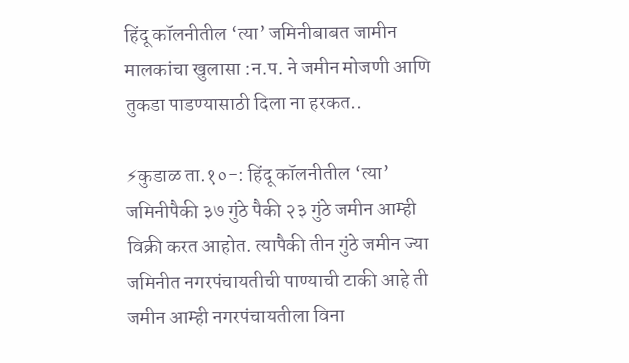हिंदू कॉलनीतील ‘त्या’ जमिनीबाबत जामीन मालकांचा खुलासा :न.प. ने जमीन मोजणी आणि तुकडा पाडण्यासाठी दिला ना हरकत..

⚡कुडाळ ता.१०-: हिंदू कॉलनीतील ‘त्या’ जमिनीपैकी ३७ गुंठे पैकी २३ गुंठे जमीन आम्ही विक्री करत आहोत. त्यापैकी तीन गुंठे जमीन ज्या जमिनीत नगरपंचायतीची पाण्याची टाकी आहे ती जमीन आम्ही नगरपंचायतीला विना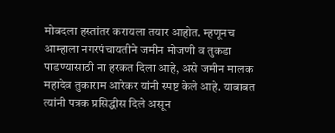मोबदला हस्तांतर करायला तयार आहोत. म्हणूनच आम्हाला नगरपंचायतीने जमीन मोजणी व तुकडा पाडण्यासाठी ना हरकत दिला आहे, असे जमीन मालक महादेव तुकाराम आरेकर यांनी स्पष्ट केले आहे. याबाबत त्यांनी पत्रक प्रसिद्धीस दिले असून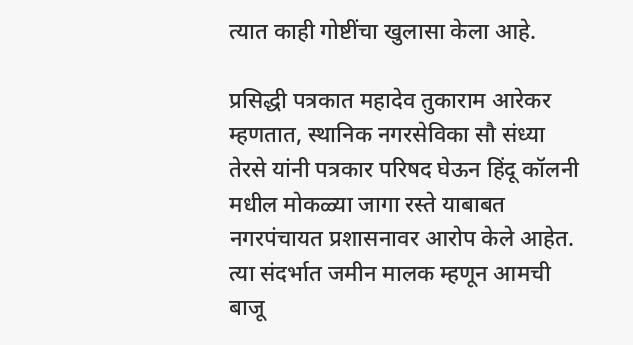त्यात काही गोष्टींचा खुलासा केला आहे.

प्रसिद्धी पत्रकात महादेव तुकाराम आरेकर म्हणतात, स्थानिक नगरसेविका सौ संध्या तेरसे यांनी पत्रकार परिषद घेऊन हिंदू कॉलनी मधील मोकळ्या जागा रस्ते याबाबत नगरपंचायत प्रशासनावर आरोप केले आहेत. त्या संदर्भात जमीन मालक म्हणून आमची बाजू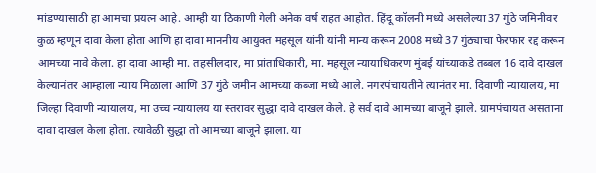मांडण्यासाठी हा आमचा प्रयत्न आहे. आम्ही या ठिकाणी गेली अनेक वर्ष राहत आहोत. हिंदू कॉलनी मध्ये असलेल्या 37 गुंठे जमिनीवर कुळ म्हणून दावा केला होता आणि हा दावा माननीय आयुक्त महसूल यांनी यांनी मान्य करून 2008 मध्ये 37 गुंठ्याचा फेरफार रद्द करून आमच्या नावे केला. हा दावा आम्ही मा. तहसीलदार, मा प्रांताधिकारी, मा. महसूल न्यायाधिकरण मुंबई यांच्याकडे तब्बल 16 दावे दाखल केल्यानंतर आम्हाला न्याय मिळाला आणि 37 गुंठे जमीन आमच्या कब्जा मध्ये आले. नगरपंचायतीने त्यानंतर मा. दिवाणी न्यायालय, मा जिल्हा दिवाणी न्यायालय, मा उच्च न्यायालय या स्तरावर सुद्धा दावे दाखल केले. हे सर्व दावे आमच्या बाजूने झाले. ग्रामपंचायत असताना दावा दाखल केला होता. त्यावेळी सुद्धा तो आमच्या बाजूने झाला. या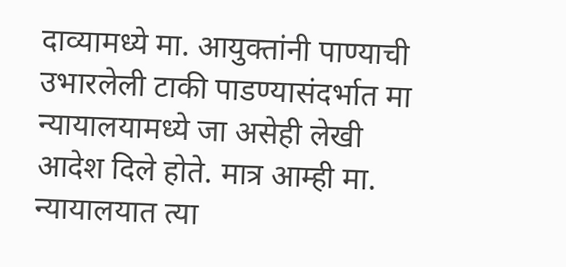दाव्यामध्ये मा. आयुक्तांनी पाण्याची उभारलेली टाकी पाडण्यासंदर्भात मा न्यायालयामध्ये जा असेही लेखी आदेश दिले होते. मात्र आम्ही मा. न्यायालयात त्या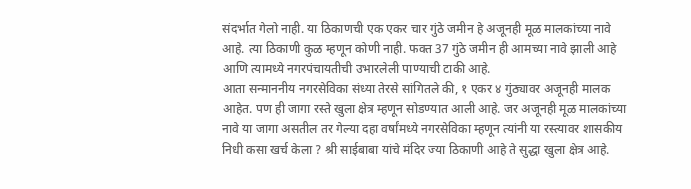संदर्भात गेलो नाही. या ठिकाणची एक एकर चार गुंठे जमीन हे अजूनही मूळ मालकांच्या नावे आहे. त्या ठिकाणी कुळ म्हणून कोणी नाही. फक्त 37 गुंठे जमीन ही आमच्या नावे झाली आहे आणि त्यामध्ये नगरपंचायतीची उभारलेली पाण्याची टाकी आहे.
आता सन्माननीय नगरसेविका संध्या तेरसे सांगितले की, १ एकर ४ गुंठ्यावर अजूनही मालक आहेत. पण ही जागा रस्ते खुला क्षेत्र म्हणून सोडण्यात आली आहे. जर अजूनही मूळ मालकांच्या नावे या जागा असतील तर गेल्या दहा वर्षांमध्ये नगरसेविका म्हणून त्यांनी या रस्त्यावर शासकीय निधी कसा खर्च केला ? श्री साईबाबा यांचे मंदिर ज्या ठिकाणी आहे ते सुद्धा खुला क्षेत्र आहे.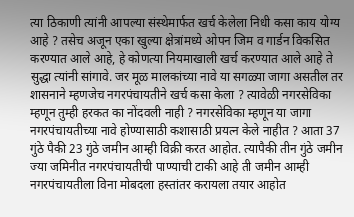त्या ठिकाणी त्यांनी आपल्या संस्थेमार्फत खर्च केलेला निधी कसा काय योग्य आहे ? तसेच अजून एका खुल्या क्षेत्रांमध्ये ओपन जिम व गार्डन विकसित करण्यात आले आहे, हे कोणत्या नियमाखाली खर्च करण्यात आले आहे ते सुद्धा त्यांनी सांगावे. जर मूळ मालकांच्या नावे या सगळ्या जागा असतील तर शासनाने म्हणजेच नगरपंचायतीने खर्च कसा केला ? त्यावेळी नगरसेविका म्हणून तुम्ही हरकत का नोंदवली नाही ? नगरसेविका म्हणून या जागा नगरपंचायतीच्या नावे होण्यासाठी कशासाठी प्रयत्न केले नाहीत ? आता 37 गुंठे पैकी 23 गुंठे जमीन आम्ही विक्री करत आहोत. त्यापैकी तीन गुंठे जमीन ज्या जमिनीत नगरपंचायतीची पाण्याची टाकी आहे ती जमीन आम्ही नगरपंचायतीला विना मोबदला हस्तांतर करायला तयार आहोत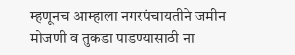म्हणूनच आम्हाला नगरपंचायतीने जमीन मोजणी व तुकडा पाडण्यासाठी ना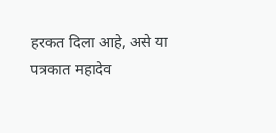हरकत दिला आहे, असे या पत्रकात महादेव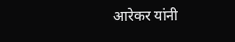आरेकर यांनी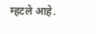म्हटले आहे.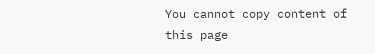You cannot copy content of this page